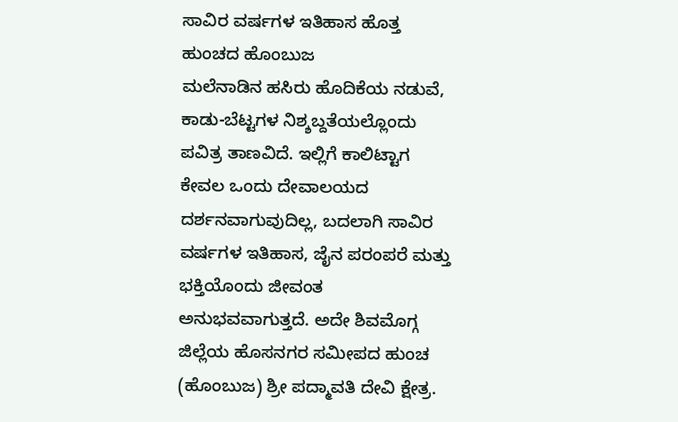ಸಾವಿರ ವರ್ಷಗಳ ಇತಿಹಾಸ ಹೊತ್ತ ಹುಂಚದ ಹೊಂಬುಜ
ಮಲೆನಾಡಿನ ಹಸಿರು ಹೊದಿಕೆಯ ನಡುವೆ, ಕಾಡು-ಬೆಟ್ಟಗಳ ನಿಶ್ಶಬ್ದತೆಯಲ್ಲೊಂದು ಪವಿತ್ರ ತಾಣವಿದೆ. ಇಲ್ಲಿಗೆ ಕಾಲಿಟ್ಟಾಗ ಕೇವಲ ಒಂದು ದೇವಾಲಯದ ದರ್ಶನವಾಗುವುದಿಲ್ಲ, ಬದಲಾಗಿ ಸಾವಿರ ವರ್ಷಗಳ ಇತಿಹಾಸ, ಜೈನ ಪರಂಪರೆ ಮತ್ತು ಭಕ್ತಿಯೊಂದು ಜೀವಂತ ಅನುಭವವಾಗುತ್ತದೆ. ಅದೇ ಶಿವಮೊಗ್ಗ ಜಿಲ್ಲೆಯ ಹೊಸನಗರ ಸಮೀಪದ ಹುಂಚ (ಹೊಂಬುಜ) ಶ್ರೀ ಪದ್ಮಾವತಿ ದೇವಿ ಕ್ಷೇತ್ರ.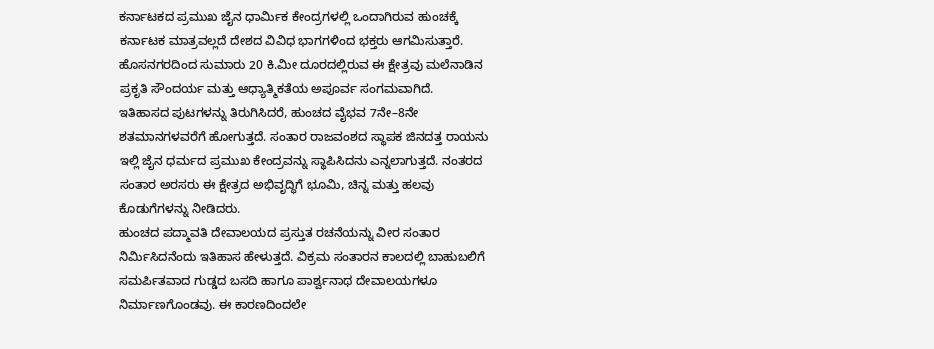ಕರ್ನಾಟಕದ ಪ್ರಮುಖ ಜೈನ ಧಾರ್ಮಿಕ ಕೇಂದ್ರಗಳಲ್ಲಿ ಒಂದಾಗಿರುವ ಹುಂಚಕ್ಕೆ ಕರ್ನಾಟಕ ಮಾತ್ರವಲ್ಲದೆ ದೇಶದ ವಿವಿಧ ಭಾಗಗಳಿಂದ ಭಕ್ತರು ಆಗಮಿಸುತ್ತಾರೆ. ಹೊಸನಗರದಿಂದ ಸುಮಾರು 20 ಕಿ.ಮೀ ದೂರದಲ್ಲಿರುವ ಈ ಕ್ಷೇತ್ರವು ಮಲೆನಾಡಿನ ಪ್ರಕೃತಿ ಸೌಂದರ್ಯ ಮತ್ತು ಆಧ್ಯಾತ್ಮಿಕತೆಯ ಅಪೂರ್ವ ಸಂಗಮವಾಗಿದೆ.
ಇತಿಹಾಸದ ಪುಟಗಳನ್ನು ತಿರುಗಿಸಿದರೆ, ಹುಂಚದ ವೈಭವ 7ನೇ–8ನೇ ಶತಮಾನಗಳವರೆಗೆ ಹೋಗುತ್ತದೆ. ಸಂತಾರ ರಾಜವಂಶದ ಸ್ಥಾಪಕ ಜಿನದತ್ತ ರಾಯನು ಇಲ್ಲಿ ಜೈನ ಧರ್ಮದ ಪ್ರಮುಖ ಕೇಂದ್ರವನ್ನು ಸ್ಥಾಪಿಸಿದನು ಎನ್ನಲಾಗುತ್ತದೆ. ನಂತರದ ಸಂತಾರ ಅರಸರು ಈ ಕ್ಷೇತ್ರದ ಅಭಿವೃದ್ಧಿಗೆ ಭೂಮಿ, ಚಿನ್ನ ಮತ್ತು ಹಲವು ಕೊಡುಗೆಗಳನ್ನು ನೀಡಿದರು.
ಹುಂಚದ ಪದ್ಮಾವತಿ ದೇವಾಲಯದ ಪ್ರಸ್ತುತ ರಚನೆಯನ್ನು ವೀರ ಸಂತಾರ ನಿರ್ಮಿಸಿದನೆಂದು ಇತಿಹಾಸ ಹೇಳುತ್ತದೆ. ವಿಕ್ರಮ ಸಂತಾರನ ಕಾಲದಲ್ಲಿ ಬಾಹುಬಲಿಗೆ ಸಮರ್ಪಿತವಾದ ಗುಡ್ಡದ ಬಸದಿ ಹಾಗೂ ಪಾರ್ಶ್ವನಾಥ ದೇವಾಲಯಗಳೂ ನಿರ್ಮಾಣಗೊಂಡವು. ಈ ಕಾರಣದಿಂದಲೇ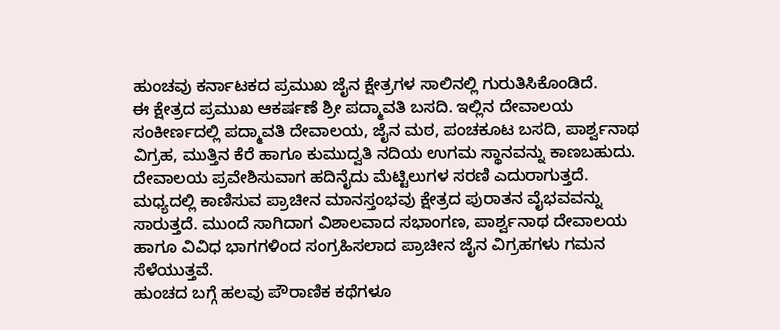ಹುಂಚವು ಕರ್ನಾಟಕದ ಪ್ರಮುಖ ಜೈನ ಕ್ಷೇತ್ರಗಳ ಸಾಲಿನಲ್ಲಿ ಗುರುತಿಸಿಕೊಂಡಿದೆ.
ಈ ಕ್ಷೇತ್ರದ ಪ್ರಮುಖ ಆಕರ್ಷಣೆ ಶ್ರೀ ಪದ್ಮಾವತಿ ಬಸದಿ. ಇಲ್ಲಿನ ದೇವಾಲಯ ಸಂಕೀರ್ಣದಲ್ಲಿ ಪದ್ಮಾವತಿ ದೇವಾಲಯ, ಜೈನ ಮಠ, ಪಂಚಕೂಟ ಬಸದಿ, ಪಾರ್ಶ್ವನಾಥ ವಿಗ್ರಹ, ಮುತ್ತಿನ ಕೆರೆ ಹಾಗೂ ಕುಮುದ್ವತಿ ನದಿಯ ಉಗಮ ಸ್ಥಾನವನ್ನು ಕಾಣಬಹುದು.
ದೇವಾಲಯ ಪ್ರವೇಶಿಸುವಾಗ ಹದಿನೈದು ಮೆಟ್ಟಿಲುಗಳ ಸರಣಿ ಎದುರಾಗುತ್ತದೆ. ಮಧ್ಯದಲ್ಲಿ ಕಾಣಿಸುವ ಪ್ರಾಚೀನ ಮಾನಸ್ತಂಭವು ಕ್ಷೇತ್ರದ ಪುರಾತನ ವೈಭವವನ್ನು ಸಾರುತ್ತದೆ. ಮುಂದೆ ಸಾಗಿದಾಗ ವಿಶಾಲವಾದ ಸಭಾಂಗಣ, ಪಾರ್ಶ್ವನಾಥ ದೇವಾಲಯ ಹಾಗೂ ವಿವಿಧ ಭಾಗಗಳಿಂದ ಸಂಗ್ರಹಿಸಲಾದ ಪ್ರಾಚೀನ ಜೈನ ವಿಗ್ರಹಗಳು ಗಮನ ಸೆಳೆಯುತ್ತವೆ.
ಹುಂಚದ ಬಗ್ಗೆ ಹಲವು ಪೌರಾಣಿಕ ಕಥೆಗಳೂ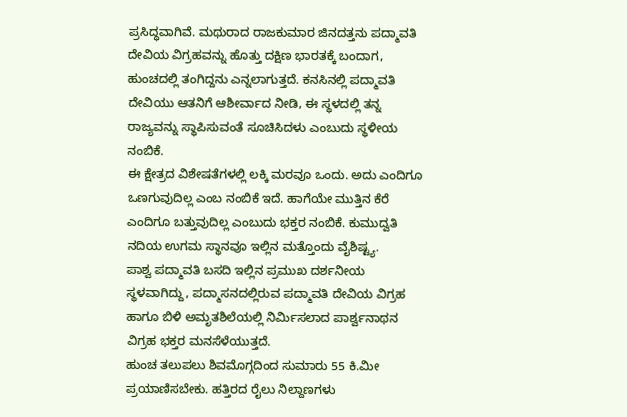ಪ್ರಸಿದ್ಧವಾಗಿವೆ. ಮಥುರಾದ ರಾಜಕುಮಾರ ಜಿನದತ್ತನು ಪದ್ಮಾವತಿ ದೇವಿಯ ವಿಗ್ರಹವನ್ನು ಹೊತ್ತು ದಕ್ಷಿಣ ಭಾರತಕ್ಕೆ ಬಂದಾಗ, ಹುಂಚದಲ್ಲಿ ತಂಗಿದ್ದನು ಎನ್ನಲಾಗುತ್ತದೆ. ಕನಸಿನಲ್ಲಿ ಪದ್ಮಾವತಿ ದೇವಿಯು ಆತನಿಗೆ ಆಶೀರ್ವಾದ ನೀಡಿ, ಈ ಸ್ಥಳದಲ್ಲಿ ತನ್ನ ರಾಜ್ಯವನ್ನು ಸ್ಥಾಪಿಸುವಂತೆ ಸೂಚಿಸಿದಳು ಎಂಬುದು ಸ್ಥಳೀಯ ನಂಬಿಕೆ.
ಈ ಕ್ಷೇತ್ರದ ವಿಶೇಷತೆಗಳಲ್ಲಿ ಲಕ್ಕಿ ಮರವೂ ಒಂದು. ಅದು ಎಂದಿಗೂ ಒಣಗುವುದಿಲ್ಲ ಎಂಬ ನಂಬಿಕೆ ಇದೆ. ಹಾಗೆಯೇ ಮುತ್ತಿನ ಕೆರೆ ಎಂದಿಗೂ ಬತ್ತುವುದಿಲ್ಲ ಎಂಬುದು ಭಕ್ತರ ನಂಬಿಕೆ. ಕುಮುದ್ವತಿ ನದಿಯ ಉಗಮ ಸ್ಥಾನವೂ ಇಲ್ಲಿನ ಮತ್ತೊಂದು ವೈಶಿಷ್ಟ್ಯ.
ಪಾಶ್ವ ಪದ್ಮಾವತಿ ಬಸದಿ ಇಲ್ಲಿನ ಪ್ರಮುಖ ದರ್ಶನೀಯ ಸ್ಥಳವಾಗಿದ್ದು, ಪದ್ಮಾಸನದಲ್ಲಿರುವ ಪದ್ಮಾವತಿ ದೇವಿಯ ವಿಗ್ರಹ ಹಾಗೂ ಬಿಳಿ ಅಮೃತಶಿಲೆಯಲ್ಲಿ ನಿರ್ಮಿಸಲಾದ ಪಾರ್ಶ್ವನಾಥನ ವಿಗ್ರಹ ಭಕ್ತರ ಮನಸೆಳೆಯುತ್ತದೆ.
ಹುಂಚ ತಲುಪಲು ಶಿವಮೊಗ್ಗದಿಂದ ಸುಮಾರು 55 ಕಿ.ಮೀ ಪ್ರಯಾಣಿಸಬೇಕು. ಹತ್ತಿರದ ರೈಲು ನಿಲ್ದಾಣಗಳು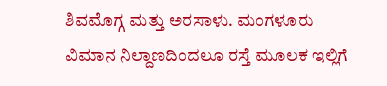ಶಿವಮೊಗ್ಗ ಮತ್ತು ಅರಸಾಳು. ಮಂಗಳೂರು ವಿಮಾನ ನಿಲ್ದಾಣದಿಂದಲೂ ರಸ್ತೆ ಮೂಲಕ ಇಲ್ಲಿಗೆ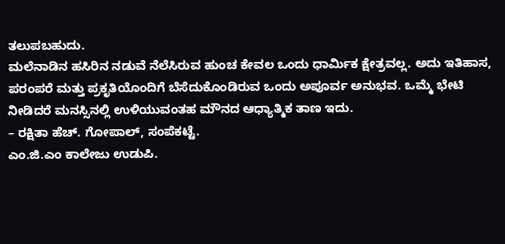ತಲುಪಬಹುದು.
ಮಲೆನಾಡಿನ ಹಸಿರಿನ ನಡುವೆ ನೆಲೆಸಿರುವ ಹುಂಚ ಕೇವಲ ಒಂದು ಧಾರ್ಮಿಕ ಕ್ಷೇತ್ರವಲ್ಲ. ಅದು ಇತಿಹಾಸ, ಪರಂಪರೆ ಮತ್ತು ಪ್ರಕೃತಿಯೊಂದಿಗೆ ಬೆಸೆದುಕೊಂಡಿರುವ ಒಂದು ಅಪೂರ್ವ ಅನುಭವ. ಒಮ್ಮೆ ಭೇಟಿ ನೀಡಿದರೆ ಮನಸ್ಸಿನಲ್ಲಿ ಉಳಿಯುವಂತಹ ಮೌನದ ಆಧ್ಯಾತ್ಮಿಕ ತಾಣ ಇದು.
– ರಕ್ಷಿತಾ ಹೆಚ್. ಗೋಪಾಲ್, ಸಂಪೆಕಟ್ಟೆ.
ಎಂ.ಜಿ.ಎಂ ಕಾಲೇಜು ಉಡುಪಿ.